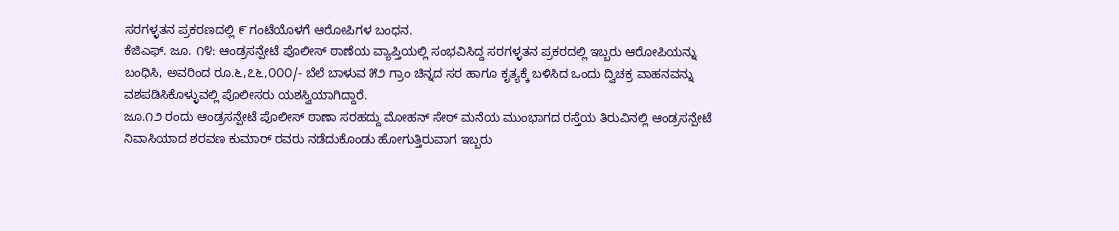ಸರಗಳ್ಳತನ ಪ್ರಕರಣದಲ್ಲಿ ೯ ಗಂಟೆಯೊಳಗೆ ಆರೋಪಿಗಳ ಬಂಧನ.
ಕೆಜಿಎಫ್. ಜೂ. ೧೪: ಆಂಡ್ರಸನ್ಪೇಟೆ ಪೊಲೀಸ್ ಠಾಣೆಯ ವ್ಯಾಪ್ತಿಯಲ್ಲಿ ಸಂಭವಿಸಿದ್ದ ಸರಗಳ್ಳತನ ಪ್ರಕರದಲ್ಲಿ ಇಬ್ಬರು ಆರೋಪಿಯನ್ನು ಬಂಧಿಸಿ, ಅವರಿಂದ ರೂ.೬,೭೬,೦೦೦/- ಬೆಲೆ ಬಾಳುವ ೫೨ ಗ್ರಾಂ ಚಿನ್ನದ ಸರ ಹಾಗೂ ಕೃತ್ಯಕ್ಕೆ ಬಳಿಸಿದ ಒಂದು ದ್ವಿಚಕ್ರ ವಾಹನವನ್ನು ವಶಪಡಿಸಿಕೊಳ್ಳುವಲ್ಲಿ ಪೊಲೀಸರು ಯಶಸ್ವಿಯಾಗಿದ್ದಾರೆ.
ಜೂ.೧೨ ರಂದು ಆಂಡ್ರಸನ್ಪೇಟೆ ಪೊಲೀಸ್ ಠಾಣಾ ಸರಹದ್ದು ಮೋಹನ್ ಸೇಠ್ ಮನೆಯ ಮುಂಭಾಗದ ರಸ್ತೆಯ ತಿರುವಿನಲ್ಲಿ ಆಂಡ್ರಸನ್ಪೇಟೆ ನಿವಾಸಿಯಾದ ಶರವಣ ಕುಮಾರ್ ರವರು ನಡೆದುಕೊಂಡು ಹೋಗುತ್ತಿರುವಾಗ ಇಬ್ಬರು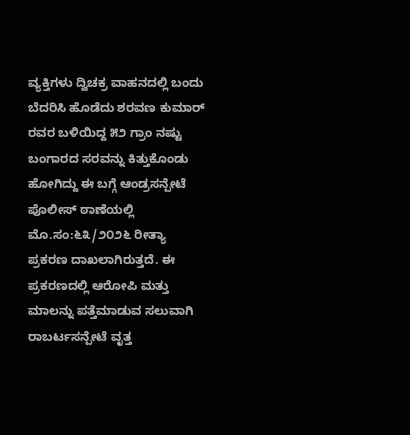ವ್ಯಕ್ತಿಗಳು ದ್ವಿಚಕ್ರ ವಾಹನದಲ್ಲಿ ಬಂದು ಬೆದರಿಸಿ ಹೊಡೆದು ಶರವಣ ಕುಮಾರ್ ರವರ ಬಳಿಯಿದ್ದ ೫೨ ಗ್ರಾಂ ನಷ್ಟು ಬಂಗಾರದ ಸರವನ್ನು ಕಿತ್ತುಕೊಂಡು ಹೋಗಿದ್ದು ಈ ಬಗ್ಗೆ ಆಂಡ್ರಸನ್ಪೇಟೆ ಪೊಲೀಸ್ ಠಾಣೆಯಲ್ಲಿ ಮೊ.ಸಂ:೬೩/೨೦೨೬ ರೀತ್ಯಾ ಪ್ರಕರಣ ದಾಖಲಾಗಿರುತ್ತದೆ. ಈ ಪ್ರಕರಣದಲ್ಲಿ ಆರೋಪಿ ಮತ್ತು ಮಾಲನ್ನು ಪತ್ತೆಮಾಡುವ ಸಲುವಾಗಿ ರಾಬರ್ಟಸನ್ಪೇಟೆ ವೃತ್ತ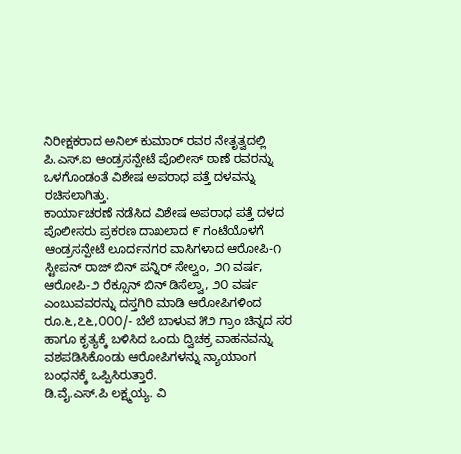ನಿರೀಕ್ಷಕರಾದ ಅನಿಲ್ ಕುಮಾರ್ ರವರ ನೇತೃತ್ವದಲ್ಲಿ ಪಿ.ಎಸ್.ಐ ಆಂಡ್ರಸನ್ಪೇಟೆ ಪೊಲೀಸ್ ಠಾಣೆ ರವರನ್ನು ಒಳಗೊಂಡಂತೆ ವಿಶೇಷ ಅಪರಾಧ ಪತ್ತೆ ದಳವನ್ನು ರಚಿಸಲಾಗಿತ್ತು.
ಕಾರ್ಯಾಚರಣೆ ನಡೆಸಿದ ವಿಶೇಷ ಅಪರಾಧ ಪತ್ತೆ ದಳದ ಪೊಲೀಸರು ಪ್ರಕರಣ ದಾಖಲಾದ ೯ ಗಂಟೆಯೊಳಗೆ ಆಂಡ್ರಸನ್ಪೇಟೆ ಲೂರ್ದನಗರ ವಾಸಿಗಳಾದ ಆರೋಪಿ-೧ ಸ್ಟೀಪನ್ ರಾಜ್ ಬಿನ್ ಪನ್ನಿರ್ ಸೇಲ್ವಂ, ೨೧ ವರ್ಷ, ಆರೋಪಿ-೨ ರೆಕ್ಸೂನ್ ಬಿನ್ ಡಿಸೆಲ್ವಾ, ೨೦ ವರ್ಷ ಎಂಬುವವರನ್ನು ದಸ್ತಗಿರಿ ಮಾಡಿ ಆರೋಪಿಗಳಿಂದ ರೂ.೬,೭೬,೦೦೦/- ಬೆಲೆ ಬಾಳುವ ೫೨ ಗ್ರಾಂ ಚಿನ್ನದ ಸರ ಹಾಗೂ ಕೃತ್ಯಕ್ಕೆ ಬಳಿಸಿದ ಒಂದು ದ್ವಿಚಕ್ರ ವಾಹನವನ್ನು ವಶಪಡಿಸಿಕೊಂಡು ಆರೋಪಿಗಳನ್ನು ನ್ಯಾಯಾಂಗ ಬಂಧನಕ್ಕೆ ಒಪ್ಪಿಸಿರುತ್ತಾರೆ.
ಡಿ.ವೈ.ಎಸ್.ಪಿ ಲಕ್ಷ್ಮಯ್ಯ. ವಿ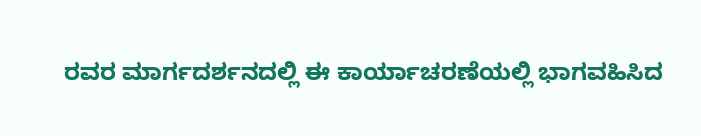ರವರ ಮಾರ್ಗದರ್ಶನದಲ್ಲಿ ಈ ಕಾರ್ಯಾಚರಣೆಯಲ್ಲಿ ಭಾಗವಹಿಸಿದ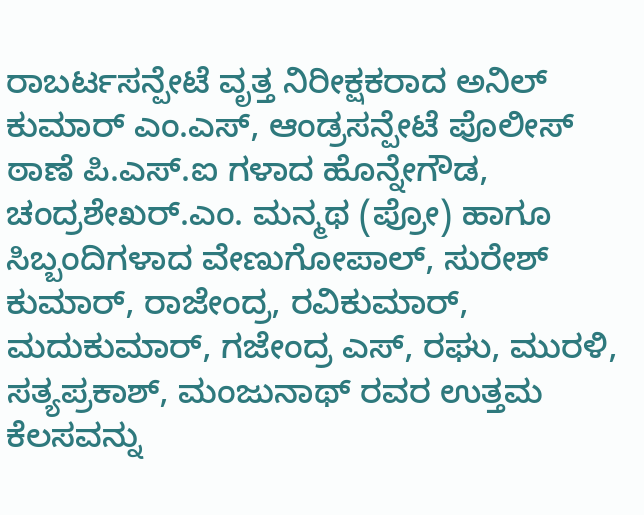ರಾಬರ್ಟಸನ್ಪೇಟೆ ವೃತ್ತ ನಿರೀಕ್ಷಕರಾದ ಅನಿಲ್ ಕುಮಾರ್ ಎಂ.ಎಸ್, ಆಂಡ್ರಸನ್ಪೇಟೆ ಪೊಲೀಸ್ ಠಾಣೆ ಪಿ.ಎಸ್.ಐ ಗಳಾದ ಹೊನ್ನೇಗೌಡ, ಚಂದ್ರಶೇಖರ್.ಎಂ. ಮನ್ಮಥ (ಪ್ರೋ) ಹಾಗೂ ಸಿಬ್ಬಂದಿಗಳಾದ ವೇಣುಗೋಪಾಲ್, ಸುರೇಶ್ ಕುಮಾರ್, ರಾಜೇಂದ್ರ, ರವಿಕುಮಾರ್, ಮದುಕುಮಾರ್, ಗಜೇಂದ್ರ ಎಸ್, ರಘು, ಮುರಳಿ, ಸತ್ಯಪ್ರಕಾಶ್, ಮಂಜುನಾಥ್ ರವರ ಉತ್ತಮ ಕೆಲಸವನ್ನು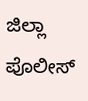ಜಿಲ್ಲಾ ಪೊಲೀಸ್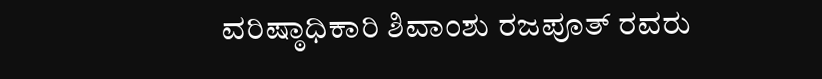ವರಿಷ್ಠಾಧಿಕಾರಿ ಶಿವಾಂಶು ರಜಪೂತ್ ರವರು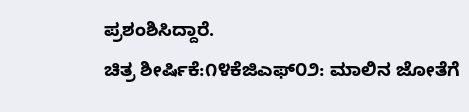ಪ್ರಶಂಶಿಸಿದ್ದಾರೆ.
ಚಿತ್ರ ಶೀರ್ಷಿಕೆ:೧೪ಕೆಜಿಎಫ್೦೨: ಮಾಲಿನ ಜೋತೆಗೆ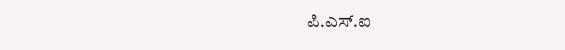ಪಿ.ಎಸ್.ಐ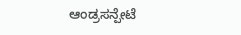ಆಂಡ್ರಸನ್ಪೇಟೆ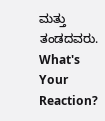ಮತ್ತು ತಂಡದವರು.
What's Your Reaction?